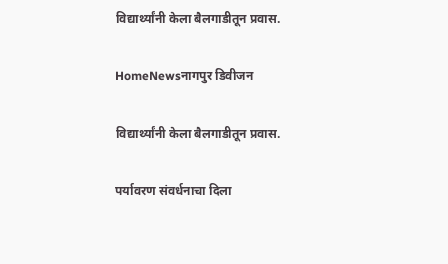विद्यार्थ्यांनी केला बैलगाडीतून प्रवास.

HomeNewsनागपुर डिवीजन

विद्यार्थ्यांनी केला बैलगाडीतून प्रवास.

पर्यावरण संवर्धनाचा दिला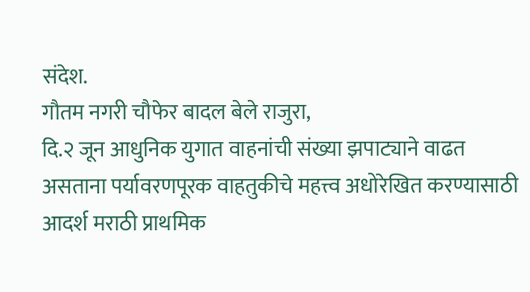संदेश.
गौतम नगरी चौफेर बादल बेले राजुरा,
दि.२ जून आधुनिक युगात वाहनांची संख्या झपाट्याने वाढत असताना पर्यावरणपूरक वाहतुकीचे महत्त्व अधोरेखित करण्यासाठी आदर्श मराठी प्राथमिक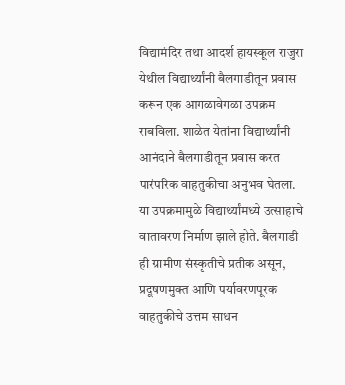विद्यामंदिर तथा आदर्श हायस्कूल राजुरा येथील विद्यार्थ्यांनी बैलगाडीतून प्रवास करून एक आगळावेगळा उपक्रम राबविला. शाळेत येतांना विद्यार्थ्यांनी आनंदाने बैलगाडीतून प्रवास करत पारंपरिक वाहतुकीचा अनुभव घेतला. या उपक्रमामुळे विद्यार्थ्यांमध्ये उत्साहाचे वातावरण निर्माण झाले होते. बैलगाडी ही ग्रामीण संस्कृतीचे प्रतीक असून, प्रदूषणमुक्त आणि पर्यावरणपूरक वाहतुकीचे उत्तम साधन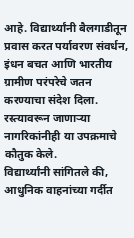आहे. विद्यार्थ्यांनी बैलगाडीतून प्रवास करत पर्यावरण संवर्धन, इंधन बचत आणि भारतीय ग्रामीण परंपरेचे जतन करण्याचा संदेश दिला. रस्त्यावरून जाणाऱ्या नागरिकांनीही या उपक्रमाचे कौतुक केले.
विद्यार्थ्यांनी सांगितले की, आधुनिक वाहनांच्या गर्दीत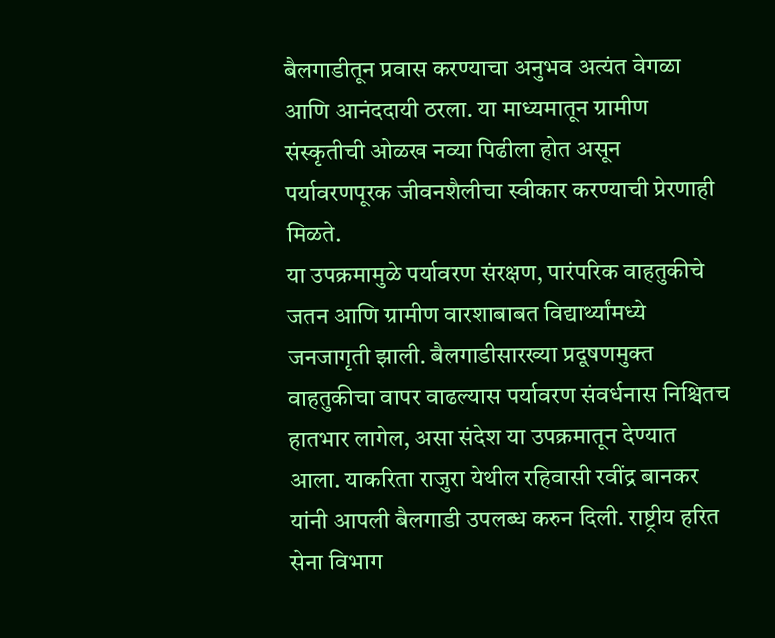बैलगाडीतून प्रवास करण्याचा अनुभव अत्यंत वेगळा आणि आनंददायी ठरला. या माध्यमातून ग्रामीण संस्कृतीची ओळख नव्या पिढीला होत असून पर्यावरणपूरक जीवनशैलीचा स्वीकार करण्याची प्रेरणाही मिळते.
या उपक्रमामुळे पर्यावरण संरक्षण, पारंपरिक वाहतुकीचे जतन आणि ग्रामीण वारशाबाबत विद्यार्थ्यांमध्ये जनजागृती झाली. बैलगाडीसारख्या प्रदूषणमुक्त वाहतुकीचा वापर वाढल्यास पर्यावरण संवर्धनास निश्चितच हातभार लागेल, असा संदेश या उपक्रमातून देण्यात आला. याकरिता राजुरा येथील रहिवासी रवींद्र बानकर यांनी आपली बैलगाडी उपलब्ध करुन दिली. राष्ट्रीय हरित सेना विभाग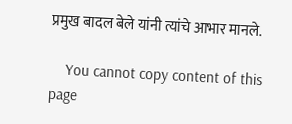प्रमुख बादल बेले यांनी त्यांचे आभार मानले.

    You cannot copy content of this page